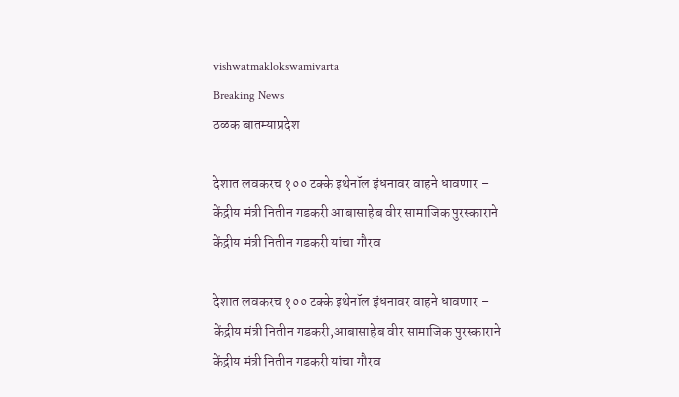vishwatmaklokswamivarta
Breaking News
ठळक बातम्याप्रदेश

देशात लवकरच १०० टक्के इथेनॉल इंधनावर वाहने धावणार – केंद्रीय मंत्री नितीन गडकरी आबासाहेब वीर सामाजिक पुरस्काराने केंद्रीय मंत्री नितीन गडकरी यांचा गौरव

देशात लवकरच १०० टक्के इथेनॉल इंधनावर वाहने धावणार – केंद्रीय मंत्री नितीन गडकरी,आबासाहेब वीर सामाजिक पुरस्काराने केंद्रीय मंत्री नितीन गडकरी यांचा गौरव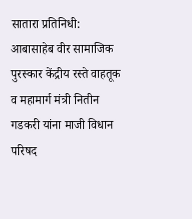सातारा प्रतिनिधी: आबासाहेब वीर सामाजिक पुरस्कार केंद्रीय रस्ते वाहतूक व महामार्ग मंत्री नितीन गडकरी यांना माजी विधान परिषद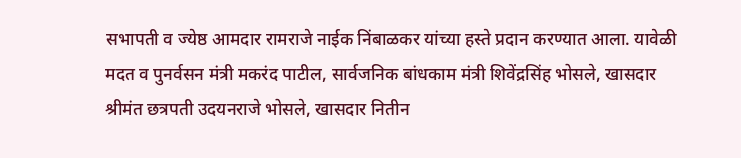सभापती व ज्येष्ठ आमदार रामराजे नाईक निंबाळकर यांच्या हस्ते प्रदान करण्यात आला. यावेळी मदत व पुनर्वसन मंत्री मकरंद पाटील, सार्वजनिक बांधकाम मंत्री शिवेंद्रसिंह भोसले, खासदार श्रीमंत छत्रपती उदयनराजे भोसले, खासदार नितीन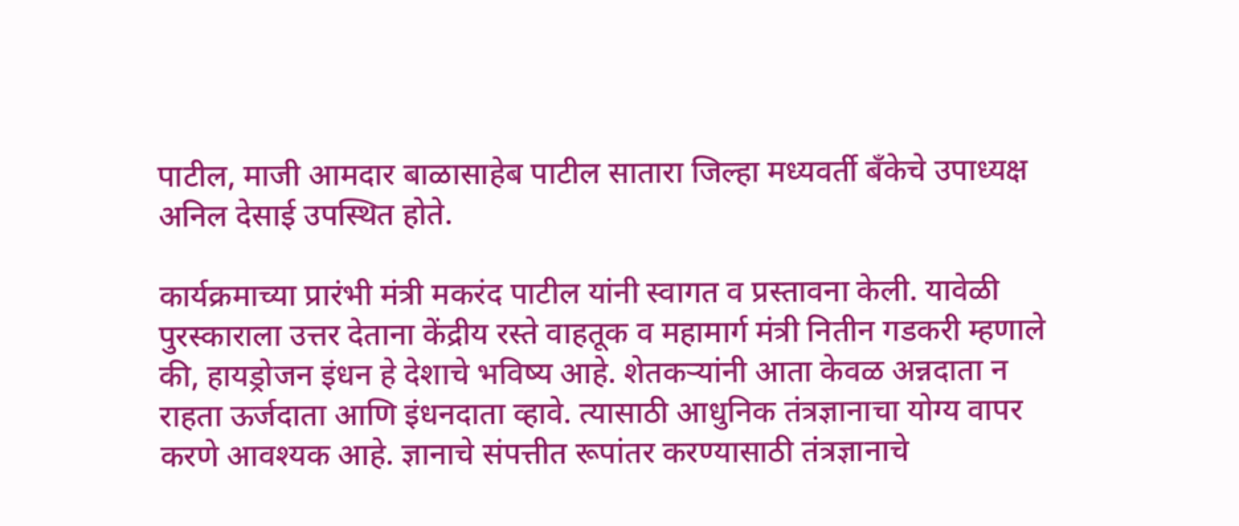पाटील, माजी आमदार बाळासाहेब पाटील सातारा जिल्हा मध्यवर्ती बँकेचे उपाध्यक्ष अनिल देसाई उपस्थित होते.

कार्यक्रमाच्या प्रारंभी मंत्री मकरंद पाटील यांनी स्वागत व प्रस्तावना केली. यावेळी पुरस्काराला उत्तर देताना केंद्रीय रस्ते वाहतूक व महामार्ग मंत्री नितीन गडकरी म्हणाले की, हायड्रोजन इंधन हे देशाचे भविष्य आहे. शेतकऱ्यांनी आता केवळ अन्नदाता न राहता ऊर्जदाता आणि इंधनदाता व्हावे. त्यासाठी आधुनिक तंत्रज्ञानाचा योग्य वापर करणे आवश्यक आहे. ज्ञानाचे संपत्तीत रूपांतर करण्यासाठी तंत्रज्ञानाचे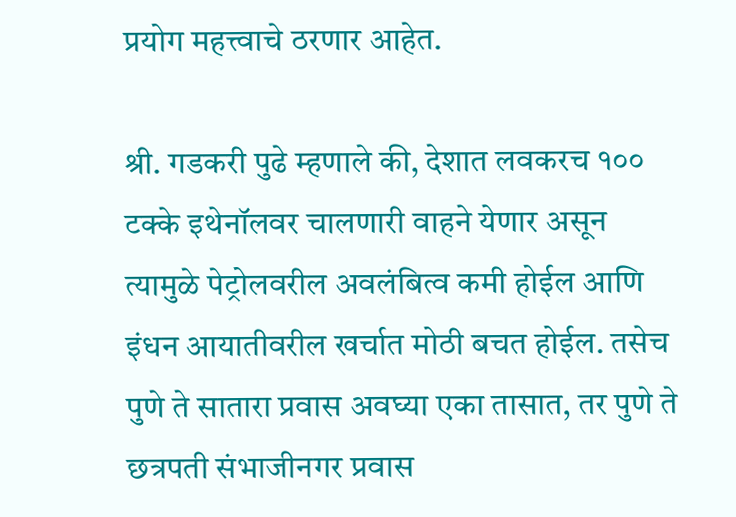प्रयोग महत्त्वाचे ठरणार आहेत.

श्री. गडकरी पुढे म्हणाले की, देशात लवकरच १०० टक्के इथेनॉलवर चालणारी वाहने येणार असून त्यामुळे पेट्रोलवरील अवलंबित्व कमी होईल आणि इंधन आयातीवरील खर्चात मोठी बचत होईल. तसेच पुणे ते सातारा प्रवास अवघ्या एका तासात, तर पुणे ते छत्रपती संभाजीनगर प्रवास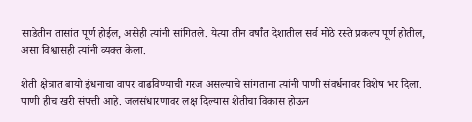साडेतीन तासांत पूर्ण होईल, असेही त्यांनी सांगितले. येत्या तीन वर्षांत देशातील सर्व मोठे रस्ते प्रकल्प पूर्ण होतील, असा विश्वासही त्यांनी व्यक्त केला.

शेती क्षेत्रात बायो इंधनाचा वापर वाढविण्याची गरज असल्याचे सांगताना त्यांनी पाणी संवर्धनावर विशेष भर दिला. पाणी हीच खरी संपत्ती आहे. जलसंधारणावर लक्ष दिल्यास शेतीचा विकास होऊन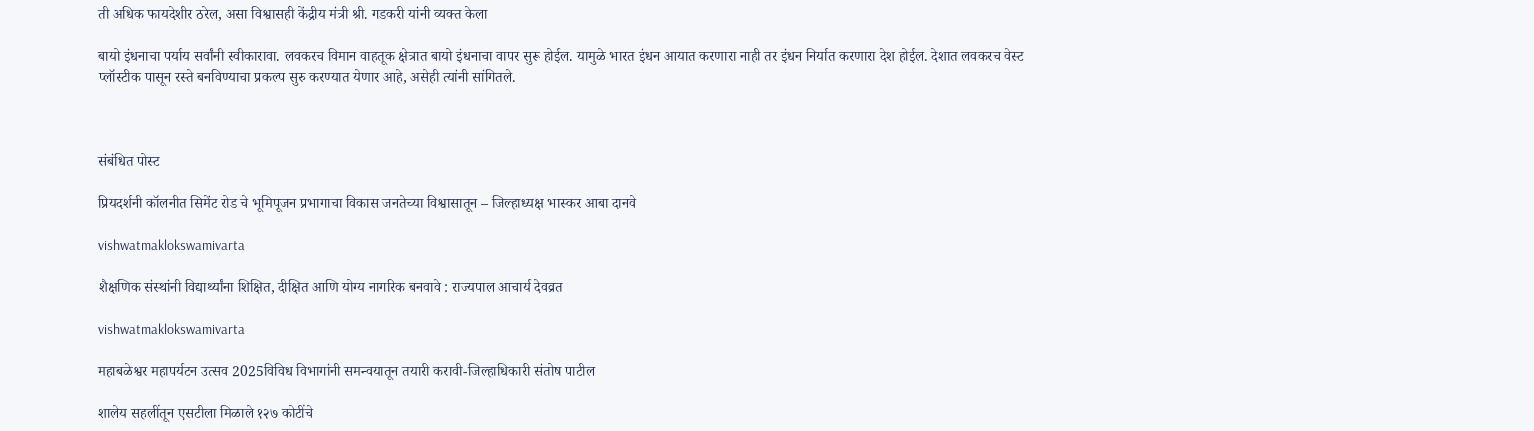ती अधिक फायदेशीर ठरेल, असा विश्वासही केंद्रीय मंत्री श्री. गडकरी यांनी व्यक्‍त केला

बायो इंधनाचा पर्याय सर्वांनी स्वीकारावा. लवकरच विमान वाहतूक क्षेत्रात बायो इंधनाचा वापर सुरू होईल. यामुळे भारत इंधन आयात करणारा नाही तर इंधन निर्यात करणारा देश होईल. देशात लवकरच वेस्ट प्लॉस्टीक पासून रस्ते बनविण्याचा प्रकल्प सुरु करण्यात येणार आहे, असेही त्यांनी सांगितले.



संबंधित पोस्ट

प्रियदर्शनी कॉलनीत सिमेंट रोड चे भूमिपूजन प्रभागाचा विकास जनतेच्या विश्वासातून – जिल्हाध्यक्ष भास्कर आबा दानवे

vishwatmaklokswamivarta

शैक्षणिक संस्थांनी विद्यार्थ्यांना शिक्षित, दीक्षित आणि योग्य नागरिक बनवावे : राज्यपाल आचार्य देवव्रत

vishwatmaklokswamivarta

महाबळेश्वर महापर्यटन उत्सव 2025विविध विभागांनी समन्वयातून तयारी करावी-जिल्हाधिकारी संतोष पाटील

शालेय सहलींतून एसटीला मिळाले १२७ कोटींचे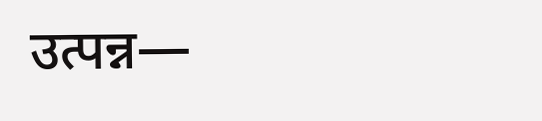उत्पन्न—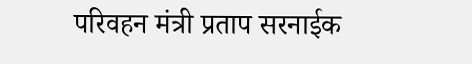परिवहन मंत्री प्रताप सरनाईक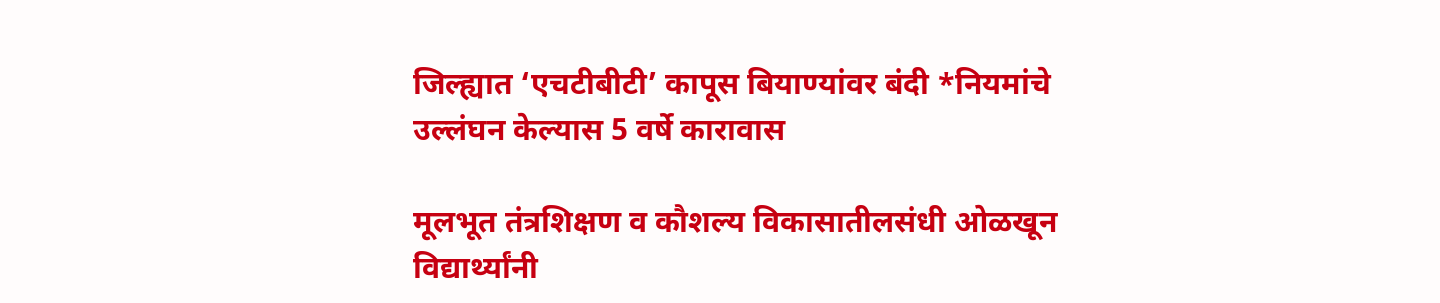जिल्ह्यात ‘एचटीबीटी’ कापूस बियाण्यांवर बंदी *नियमांचे उल्लंघन केल्यास 5 वर्षे कारावास

मूलभूत तंत्रशिक्षण व कौशल्य विकासातीलसंधी ओळखून विद्यार्थ्यांनी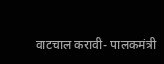वाटचाल करावी- पालकमंत्री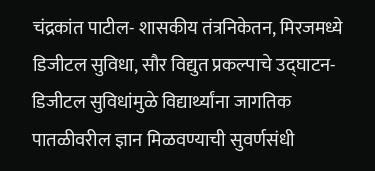चंद्रकांत पाटील- शासकीय तंत्रनिकेतन, मिरजमध्ये डिजीटल सुविधा, सौर विद्युत प्रकल्पाचे उद्‌घाटन- डिजीटल सुविधांमुळे विद्यार्थ्यांना जागतिक पातळीवरील ज्ञान मिळवण्याची सुवर्णसंधी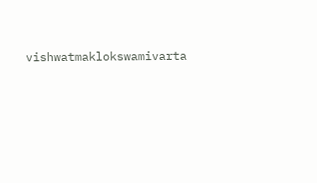vishwatmaklokswamivarta